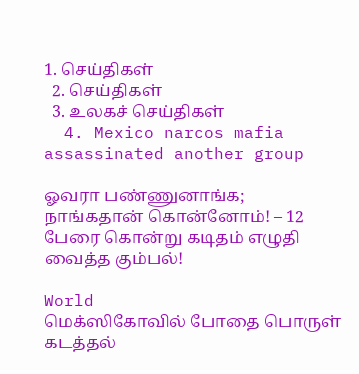1. செய்திகள்
  2. செய்திகள்
  3. உலகச் செய்திகள்
  4. Mexico narcos mafia assassinated another group

ஓவரா பண்ணுனாங்க; நாங்கதான் கொன்னோம்! – 12 பேரை கொன்று கடிதம் எழுதி வைத்த கும்பல்!

World
மெக்ஸிகோவில் போதை பொருள் கடத்தல்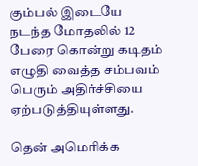கும்பல் இடையே நடந்த மோதலில் 12 பேரை கொன்று கடிதம் எழுதி வைத்த சம்பவம் பெரும் அதிர்ச்சியை ஏற்படுத்தியுள்ளது.

தென் அமெரிக்க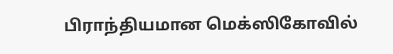பிராந்தியமான மெக்ஸிகோவில்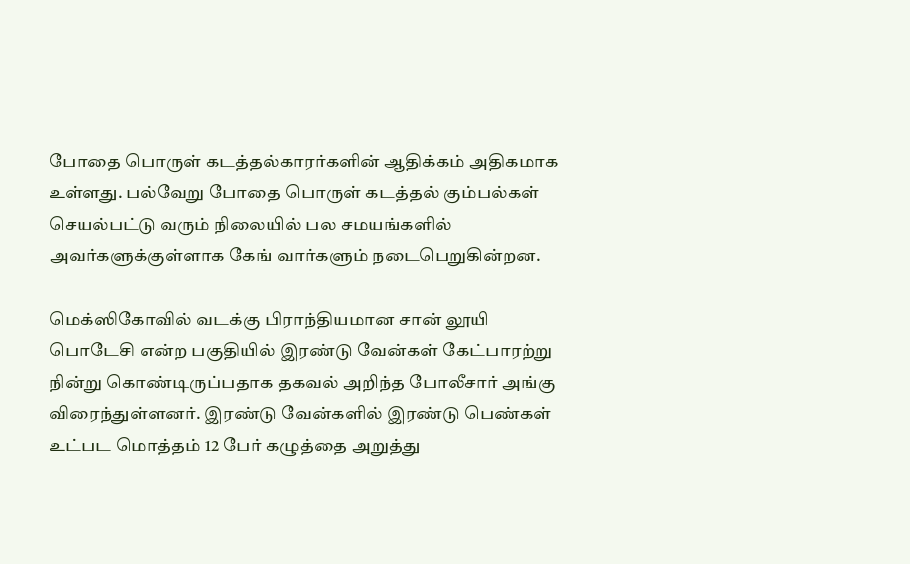போதை பொருள் கடத்தல்காரர்களின் ஆதிக்கம் அதிகமாக உள்ளது. பல்வேறு போதை பொருள் கடத்தல் கும்பல்கள் செயல்பட்டு வரும் நிலையில் பல சமயங்களில் அவர்களுக்குள்ளாக கேங் வார்களும் நடைபெறுகின்றன.

மெக்ஸிகோவில் வடக்கு பிராந்தியமான சான் லூயி பொடேசி என்ற பகுதியில் இரண்டு வேன்கள் கேட்பாரற்று நின்று கொண்டிருப்பதாக தகவல் அறிந்த போலீசார் அங்கு விரைந்துள்ளனர். இரண்டு வேன்களில் இரண்டு பெண்கள் உட்பட மொத்தம் 12 பேர் கழுத்தை அறுத்து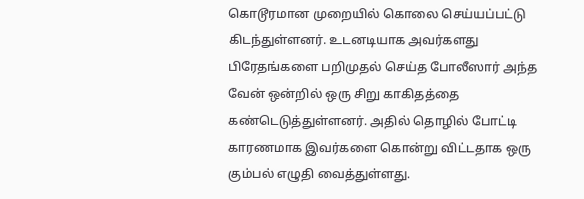கொடூரமான முறையில் கொலை செய்யப்பட்டு கிடந்துள்ளனர். உடனடியாக அவர்களது பிரேதங்களை பறிமுதல் செய்த போலீஸார் அந்த வேன் ஒன்றில் ஒரு சிறு காகிதத்தை கண்டெடுத்துள்ளனர். அதில் தொழில் போட்டி காரணமாக இவர்களை கொன்று விட்டதாக ஒரு கும்பல் எழுதி வைத்துள்ளது.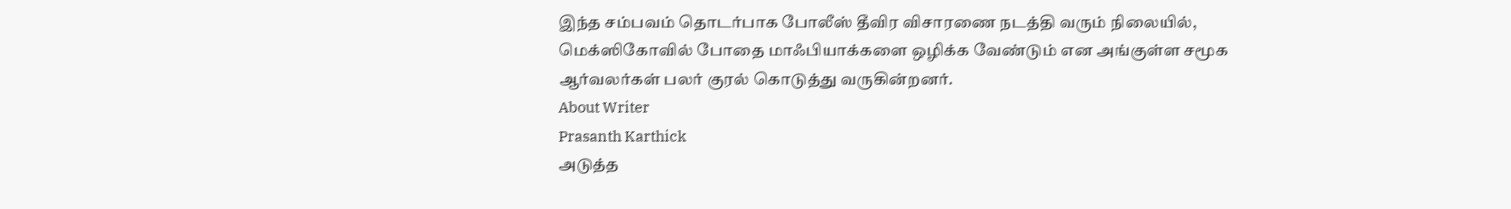இந்த சம்பவம் தொடர்பாக போலீஸ் தீவிர விசாரணை நடத்தி வரும் நிலையில், மெக்ஸிகோவில் போதை மாஃபியாக்களை ஒழிக்க வேண்டும் என அங்குள்ள சமூக ஆர்வலர்கள் பலர் குரல் கொடுத்து வருகின்றனர்.
About Writer
Prasanth Karthick
அடுத்த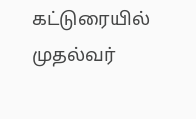கட்டுரையில்
முதல்வர்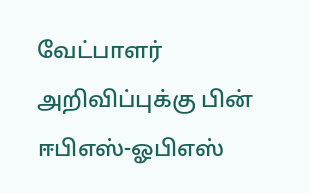வேட்பாளர் அறிவிப்புக்கு பின் ஈபிஎஸ்-ஓபிஎஸ்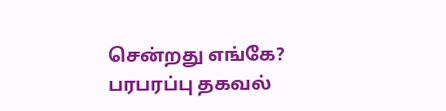சென்றது எங்கே? பரபரப்பு தகவல்